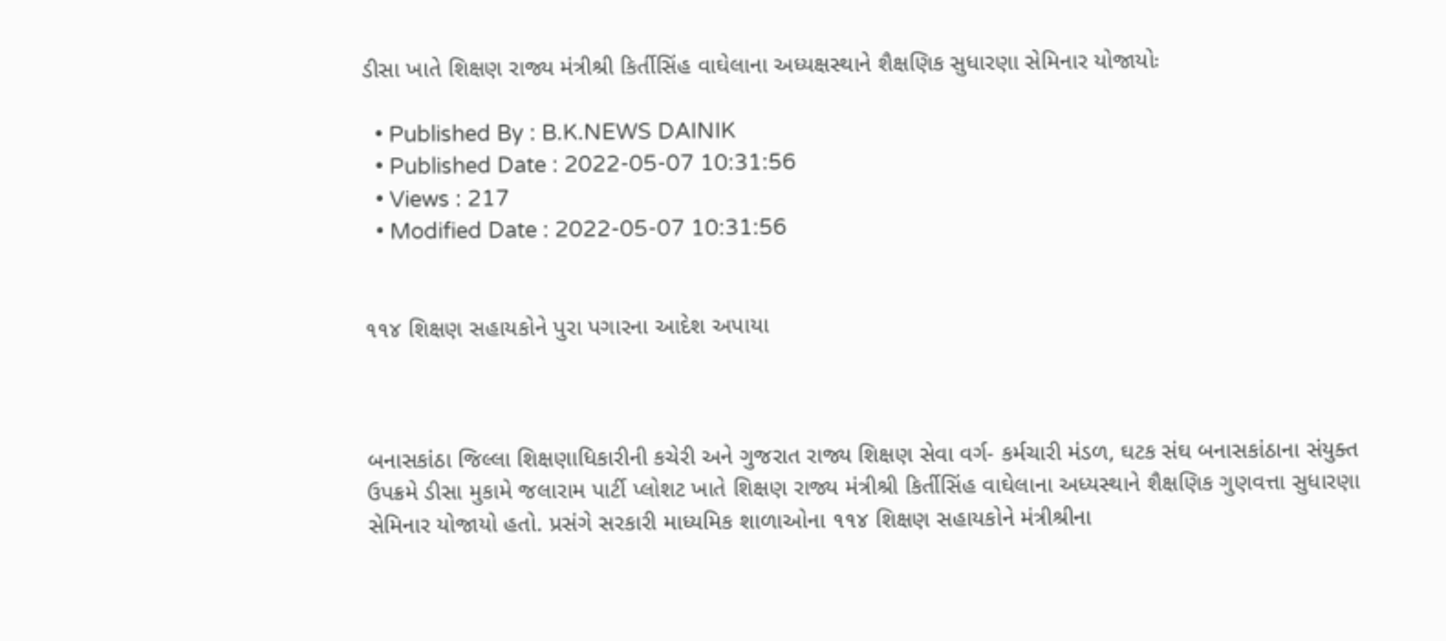ડીસા ખાતે શિક્ષણ રાજ્ય મંત્રીશ્રી કિર્તીસિંહ વાઘેલાના અધ્યક્ષસ્થાને શૈક્ષણિક સુધારણા સેમિનાર યોજાયોઃ

  • Published By : B.K.NEWS DAINIK
  • Published Date : 2022-05-07 10:31:56
  • Views : 217
  • Modified Date : 2022-05-07 10:31:56


૧૧૪ શિક્ષણ સહાયકોને પુરા પગારના આદેશ અપાયા



બનાસકાંઠા જિલ્લા શિક્ષણાધિકારીની કચેરી અને ગુજરાત રાજ્ય શિક્ષણ સેવા વર્ગ- કર્મચારી મંડળ, ઘટક સંઘ બનાસકાંઠાના સંયુક્ત ઉપક્રમે ડીસા મુકામે જલારામ પાર્ટી પ્લોશટ ખાતે શિક્ષણ રાજ્ય મંત્રીશ્રી કિર્તીસિંહ વાઘેલાના અધ્યસ્થાને શૈક્ષણિક ગુણવત્તા સુધારણા સેમિનાર યોજાયો હતો. પ્રસંગે સરકારી માધ્યમિક શાળાઓના ૧૧૪ શિક્ષણ સહાયકોને મંત્રીશ્રીના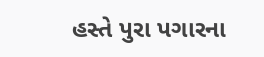હસ્તે પુરા પગારના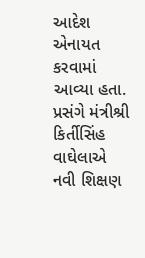આદેશ એનાયત કરવામાં આવ્યા હતા. પ્રસંગે મંત્રીશ્રી કિર્તીસિંહ વાઘેલાએ નવી શિક્ષણ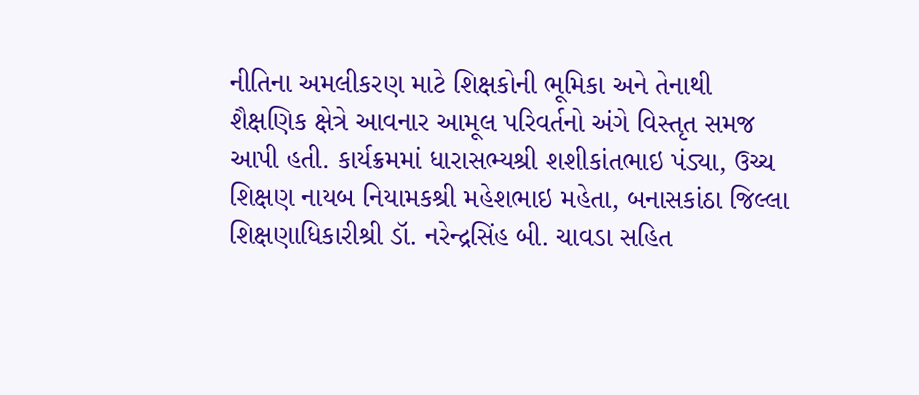નીતિના અમલીકરણ માટે શિક્ષકોની ભૂમિકા અને તેનાથી શૈક્ષણિક ક્ષેત્રે આવનાર આમૂલ પરિવર્તનો અંગે વિસ્તૃત સમજ આપી હતી. કાર્યક્રમમાં ધારાસભ્યશ્રી શશીકાંતભાઇ પંડ્યા, ઉચ્ચ શિક્ષણ નાયબ નિયામકશ્રી મહેશભાઇ મહેતા, બનાસકાંઠા જિલ્લા શિક્ષણાધિકારીશ્રી ડૉ. નરેન્દ્રસિંહ બી. ચાવડા સહિત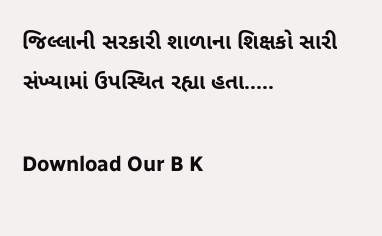જિલ્લાની સરકારી શાળાના શિક્ષકો સારી સંખ્યામાં ઉપસ્થિત રહ્યા હતા.....

Download Our B K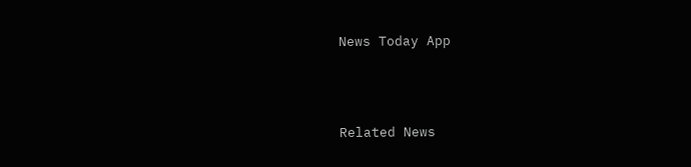News Today App



Related News